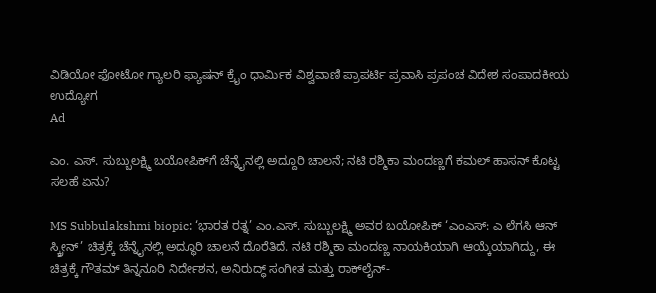ವಿಡಿಯೋ ಫೋಟೋ ಗ್ಯಾಲರಿ ಫ್ಯಾಷನ್ ಕ್ರೈಂ ಧಾರ್ಮಿಕ ವಿಶ್ವವಾಣಿ ಪ್ರಾಪರ್ಟಿ ಪ್ರವಾಸಿ ಪ್ರಪಂಚ ವಿದೇಶ ಸಂಪಾದಕೀಯ ಉದ್ಯೋಗ
Ad

ಎಂ. ಎಸ್. ಸುಬ್ಬುಲಕ್ಷ್ಮಿ ಬಯೋಪಿಕ್‌ಗೆ ಚೆನ್ನೈನಲ್ಲಿ ಅದ್ದೂರಿ ಚಾಲನೆ; ನಟಿ ರಶ್ಮಿಕಾ ಮಂದಣ್ಣಗೆ ಕಮಲ್ ಹಾಸನ್ ಕೊಟ್ಟ ಸಲಹೆ ಏನು?

MS Subbulakshmi biopic: ‘ಭಾರತ ರತ್ನ’ ಎಂ.ಎಸ್. ಸುಬ್ಬುಲಕ್ಷ್ಮಿ ಅವರ ಬಯೋಪಿಕ್‌ ‘ಎಂಎಸ್: ಎ ಲೆಗಸಿ ಆನ್ ಸ್ಕ್ರೀನ್’ ಚಿತ್ರಕ್ಕೆ ಚೆನ್ನೈನಲ್ಲಿ ಅದ್ಧೂರಿ ಚಾಲನೆ ದೊರೆತಿದೆ. ನಟಿ ರಶ್ಮಿಕಾ ಮಂದಣ್ಣ ನಾಯಕಿಯಾಗಿ ಆಯ್ಕೆಯಾಗಿದ್ದು, ಈ ಚಿತ್ರಕ್ಕೆ ಗೌತಮ್ ತಿನ್ನನೂರಿ ನಿರ್ದೇಶನ, ಅನಿರುದ್ಧ್ ಸಂಗೀತ ಮತ್ತು ರಾಕ್‌ಲೈನ್-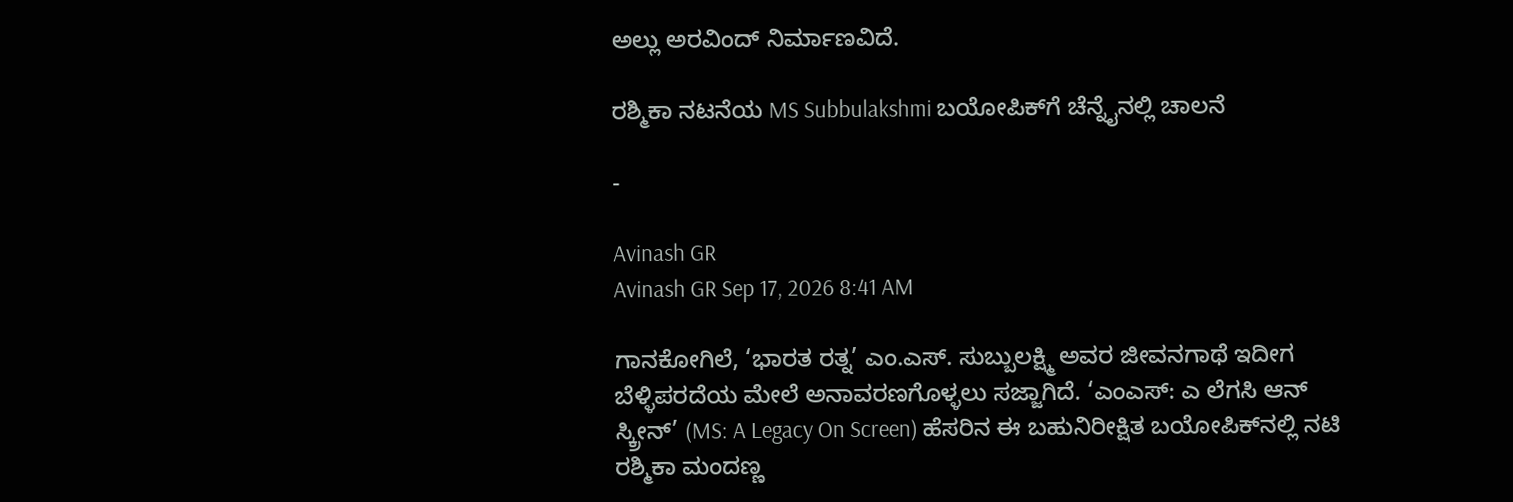ಅಲ್ಲು ಅರವಿಂದ್ ನಿರ್ಮಾಣವಿದೆ.

ರಶ್ಮಿಕಾ ನಟನೆಯ MS Subbulakshmi ಬಯೋಪಿಕ್‌ಗೆ ಚೆನ್ನೈನಲ್ಲಿ ಚಾಲನೆ

-

Avinash GR
Avinash GR Sep 17, 2026 8:41 AM

ಗಾನಕೋಗಿಲೆ, ‘ಭಾರತ ರತ್ನ’ ಎಂ.ಎಸ್. ಸುಬ್ಬುಲಕ್ಷ್ಮಿ ಅವರ ಜೀವನಗಾಥೆ ಇದೀಗ ಬೆಳ್ಳಿಪರದೆಯ ಮೇಲೆ ಅನಾವರಣಗೊಳ್ಳಲು ಸಜ್ಜಾಗಿದೆ. ‘ಎಂಎಸ್: ಎ ಲೆಗಸಿ ಆನ್ ಸ್ಕ್ರೀನ್’ (MS: A Legacy On Screen) ಹೆಸರಿನ ಈ ಬಹುನಿರೀಕ್ಷಿತ ಬಯೋಪಿಕ್‌ನಲ್ಲಿ ನಟಿ ರಶ್ಮಿಕಾ ಮಂದಣ್ಣ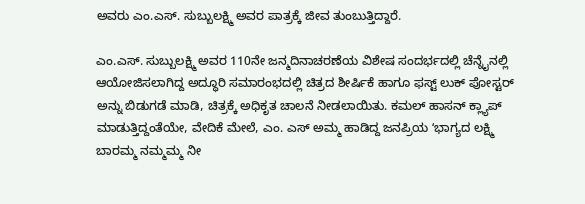ಅವರು ಎಂ.ಎಸ್. ಸುಬ್ಬುಲಕ್ಷ್ಮಿ ಅವರ ಪಾತ್ರಕ್ಕೆ ಜೀವ ತುಂಬುತ್ತಿದ್ದಾರೆ.

ಎಂ.ಎಸ್. ಸುಬ್ಬುಲಕ್ಷ್ಮಿ ಅವರ 110ನೇ ಜನ್ಮದಿನಾಚರಣೆಯ ವಿಶೇಷ ಸಂದರ್ಭದಲ್ಲಿ ಚೆನ್ನೈನಲ್ಲಿ ಆಯೋಜಿಸಲಾಗಿದ್ದ ಅದ್ಧೂರಿ ಸಮಾರಂಭದಲ್ಲಿ ಚಿತ್ರದ ಶೀರ್ಷಿಕೆ ಹಾಗೂ ಫಸ್ಟ್ ಲುಕ್ ಪೋಸ್ಟರ್ ಅನ್ನು ಬಿಡುಗಡೆ ಮಾಡಿ, ಚಿತ್ರಕ್ಕೆ ಅಧಿಕೃತ ಚಾಲನೆ ನೀಡಲಾಯಿತು. ಕಮಲ್‌ ಹಾಸನ್‌ ಕ್ಲ್ಯಾಪ್‌ ಮಾಡುತ್ತಿದ್ದಂತೆಯೇ, ವೇದಿಕೆ ಮೇಲೆ, ಎಂ. ಎಸ್‌ ಅಮ್ಮ ಹಾಡಿದ್ದ ಜನಪ್ರಿಯ ʻಭಾಗ್ಯದ ಲಕ್ಷ್ಮಿ ಬಾರಮ್ಮ ನಮ್ಮಮ್ಮ ನೀ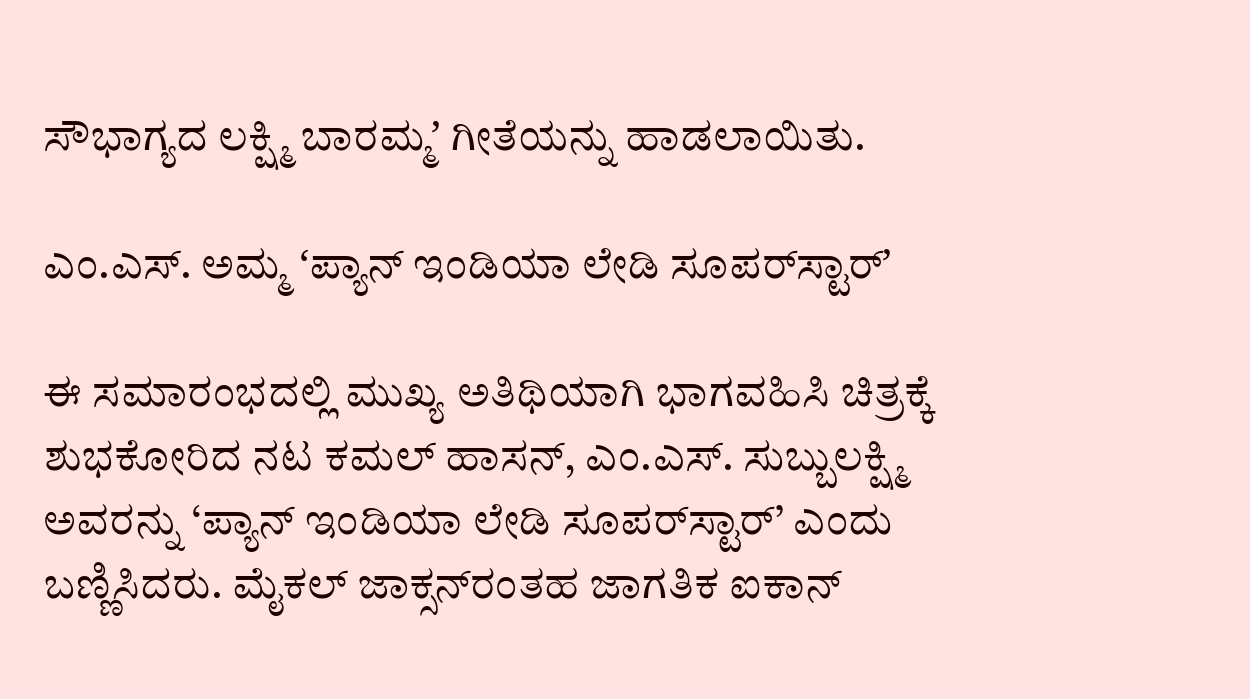ಸೌಭಾಗ್ಯದ ಲಕ್ಷ್ಮಿ ಬಾರಮ್ಮʼ ಗೀತೆಯನ್ನು ಹಾಡಲಾಯಿತು.

ಎಂ.ಎಸ್. ಅಮ್ಮ ʻಪ್ಯಾನ್ ಇಂಡಿಯಾ ಲೇಡಿ ಸೂಪರ್‌ಸ್ಟಾರ್ʼ

ಈ ಸಮಾರಂಭದಲ್ಲಿ ಮುಖ್ಯ ಅತಿಥಿಯಾಗಿ ಭಾಗವಹಿಸಿ ಚಿತ್ರಕ್ಕೆ ಶುಭಕೋರಿದ ನಟ ಕಮಲ್ ಹಾಸನ್, ಎಂ.ಎಸ್. ಸುಬ್ಬುಲಕ್ಷ್ಮಿ ಅವರನ್ನು ‘ಪ್ಯಾನ್ ಇಂಡಿಯಾ ಲೇಡಿ ಸೂಪರ್‌ಸ್ಟಾರ್’ ಎಂದು ಬಣ್ಣಿಸಿದರು. ಮೈಕಲ್ ಜಾಕ್ಸನ್‌ರಂತಹ ಜಾಗತಿಕ ಐಕಾನ್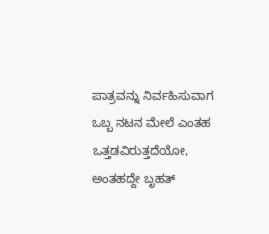ಪಾತ್ರವನ್ನು ನಿರ್ವಹಿಸುವಾಗ ಒಬ್ಬ ನಟನ ಮೇಲೆ ಎಂತಹ ಒತ್ತಡವಿರುತ್ತದೆಯೋ, ಅಂತಹದ್ದೇ ಬೃಹತ್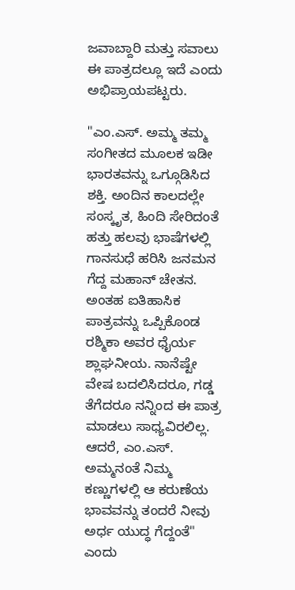ಜವಾಬ್ದಾರಿ ಮತ್ತು ಸವಾಲು ಈ ಪಾತ್ರದಲ್ಲೂ ಇದೆ ಎಂದು ಅಭಿಪ್ರಾಯಪಟ್ಟರು.

"ಎಂ.ಎಸ್. ಅಮ್ಮ ತಮ್ಮ ಸಂಗೀತದ ಮೂಲಕ ಇಡೀ ಭಾರತವನ್ನು ಒಗ್ಗೂಡಿಸಿದ ಶಕ್ತಿ. ಅಂದಿನ ಕಾಲದಲ್ಲೇ ಸಂಸ್ಕೃತ, ಹಿಂದಿ ಸೇರಿದಂತೆ ಹತ್ತು ಹಲವು ಭಾಷೆಗಳಲ್ಲಿ ಗಾನಸುಧೆ ಹರಿಸಿ ಜನಮನ ಗೆದ್ದ ಮಹಾನ್ ಚೇತನ. ಅಂತಹ ಐತಿಹಾಸಿಕ ಪಾತ್ರವನ್ನು ಒಪ್ಪಿಕೊಂಡ ರಶ್ಮಿಕಾ ಅವರ ಧೈರ್ಯ ಶ್ಲಾಘನೀಯ. ನಾನೆಷ್ಟೇ ವೇಷ ಬದಲಿಸಿದರೂ, ಗಡ್ಡ ತೆಗೆದರೂ ನನ್ನಿಂದ ಈ ಪಾತ್ರ ಮಾಡಲು ಸಾಧ್ಯವಿರಲಿಲ್ಲ. ಆದರೆ, ಎಂ.ಎಸ್. ಅಮ್ಮನಂತೆ ನಿಮ್ಮ ಕಣ್ಣುಗಳಲ್ಲಿ ಆ ಕರುಣೆಯ ಭಾವವನ್ನು ತಂದರೆ ನೀವು ಅರ್ಧ ಯುದ್ಧ ಗೆದ್ದಂತೆ" ಎಂದು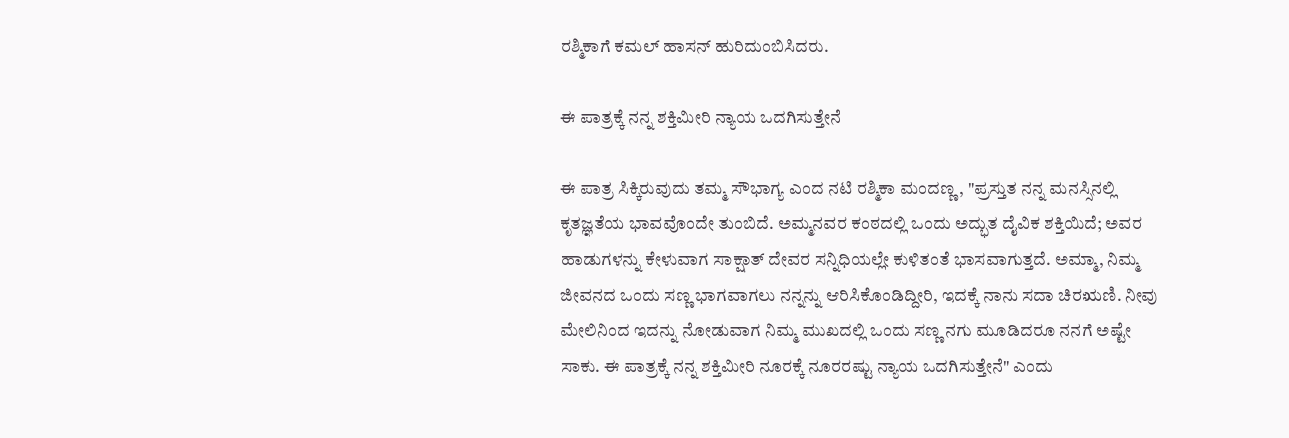ರಶ್ಮಿಕಾಗೆ ಕಮಲ್‌ ಹಾಸನ್ ಹುರಿದುಂಬಿಸಿದರು.

ಈ ಪಾತ್ರಕ್ಕೆ ನನ್ನ ಶಕ್ತಿಮೀರಿ ನ್ಯಾಯ ಒದಗಿಸುತ್ತೇನೆ

ಈ ಪಾತ್ರ ಸಿಕ್ಕಿರುವುದು ತಮ್ಮ ಸೌಭಾಗ್ಯ ಎಂದ ನಟಿ ರಶ್ಮಿಕಾ ಮಂದಣ್ಣ, "ಪ್ರಸ್ತುತ ನನ್ನ ಮನಸ್ಸಿನಲ್ಲಿ ಕೃತಜ್ಞತೆಯ ಭಾವವೊಂದೇ ತುಂಬಿದೆ. ಅಮ್ಮನವರ ಕಂಠದಲ್ಲಿ ಒಂದು ಅದ್ಭುತ ದೈವಿಕ ಶಕ್ತಿಯಿದೆ; ಅವರ ಹಾಡುಗಳನ್ನು ಕೇಳುವಾಗ ಸಾಕ್ಷಾತ್ ದೇವರ ಸನ್ನಿಧಿಯಲ್ಲೇ ಕುಳಿತಂತೆ ಭಾಸವಾಗುತ್ತದೆ. ಅಮ್ಮಾ, ನಿಮ್ಮ ಜೀವನದ ಒಂದು ಸಣ್ಣ ಭಾಗವಾಗಲು ನನ್ನನ್ನು ಆರಿಸಿಕೊಂಡಿದ್ದೀರಿ, ಇದಕ್ಕೆ ನಾನು ಸದಾ ಚಿರಋಣಿ. ನೀವು ಮೇಲಿನಿಂದ ಇದನ್ನು ನೋಡುವಾಗ ನಿಮ್ಮ ಮುಖದಲ್ಲಿ ಒಂದು ಸಣ್ಣ ನಗು ಮೂಡಿದರೂ ನನಗೆ ಅಷ್ಟೇ ಸಾಕು. ಈ ಪಾತ್ರಕ್ಕೆ ನನ್ನ ಶಕ್ತಿಮೀರಿ ನೂರಕ್ಕೆ ನೂರರಷ್ಟು ನ್ಯಾಯ ಒದಗಿಸುತ್ತೇನೆ" ಎಂದು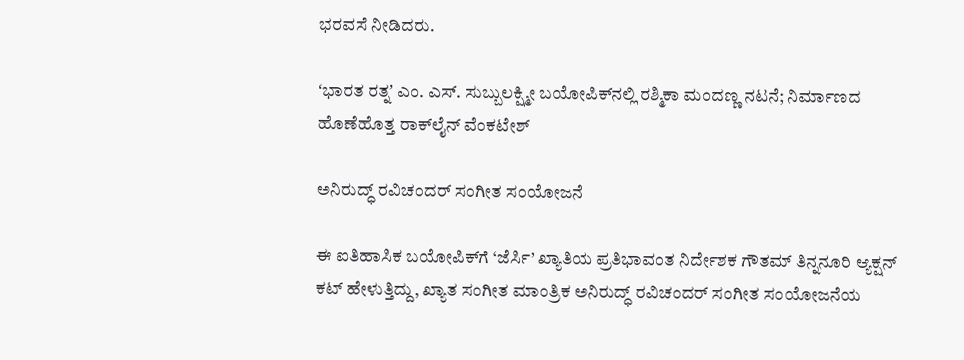ಭರವಸೆ ನೀಡಿದರು.

ʻಭಾರತ ರತ್ನʼ ಎಂ. ಎಸ್‌. ಸುಬ್ಬುಲಕ್ಷ್ಮೀ ಬಯೋಪಿಕ್‌ನಲ್ಲಿ ರಶ್ಮಿಕಾ ಮಂದಣ್ಣ ನಟನೆ; ನಿರ್ಮಾಣದ ಹೊಣೆಹೊತ್ತ ರಾಕ್‌ಲೈನ್ ವೆಂಕಟೇಶ್‌

ಅನಿರುದ್ಧ್ ರವಿಚಂದರ್ ಸಂಗೀತ ಸಂಯೋಜನೆ

ಈ ಐತಿಹಾಸಿಕ ಬಯೋಪಿಕ್‌ಗೆ ‘ಜೆರ್ಸಿ’ ಖ್ಯಾತಿಯ ಪ್ರತಿಭಾವಂತ ನಿರ್ದೇಶಕ ಗೌತಮ್ ತಿನ್ನನೂರಿ ಆ್ಯಕ್ಷನ್ ಕಟ್ ಹೇಳುತ್ತಿದ್ದು, ಖ್ಯಾತ ಸಂಗೀತ ಮಾಂತ್ರಿಕ ಅನಿರುದ್ಧ್ ರವಿಚಂದರ್ ಸಂಗೀತ ಸಂಯೋಜನೆಯ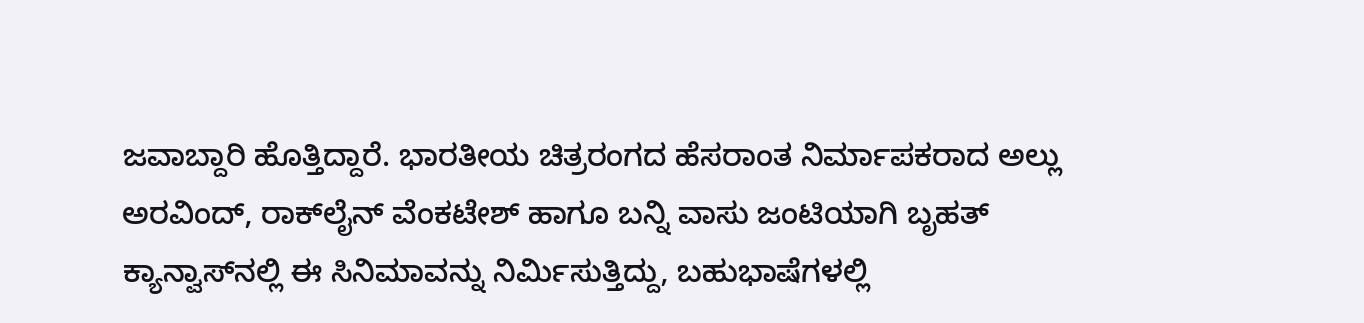ಜವಾಬ್ದಾರಿ ಹೊತ್ತಿದ್ದಾರೆ. ಭಾರತೀಯ ಚಿತ್ರರಂಗದ ಹೆಸರಾಂತ ನಿರ್ಮಾಪಕರಾದ ಅಲ್ಲು ಅರವಿಂದ್, ರಾಕ್‌ಲೈನ್ ವೆಂಕಟೇಶ್ ಹಾಗೂ ಬನ್ನಿ ವಾಸು ಜಂಟಿಯಾಗಿ ಬೃಹತ್ ಕ್ಯಾನ್ವಾಸ್‌ನಲ್ಲಿ ಈ ಸಿನಿಮಾವನ್ನು ನಿರ್ಮಿಸುತ್ತಿದ್ದು, ಬಹುಭಾಷೆಗಳಲ್ಲಿ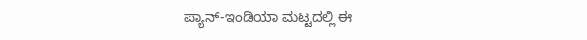ಪ್ಯಾನ್-ಇಂಡಿಯಾ ಮಟ್ಟದಲ್ಲಿ ಈ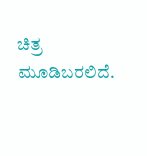ಚಿತ್ರ ಮೂಡಿಬರಲಿದೆ.